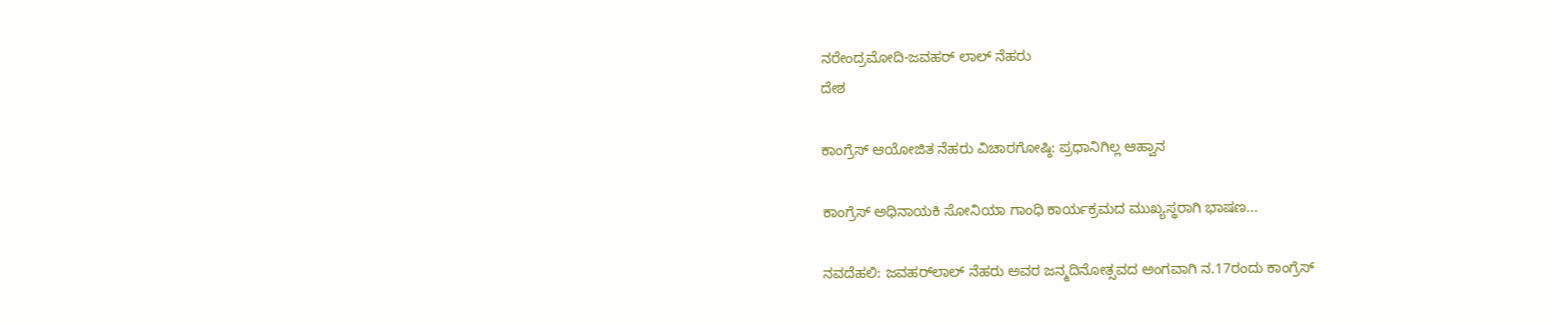ನರೇಂದ್ರಮೋದಿ-ಜವಹರ್ ಲಾಲ್ ನೆಹರು
ದೇಶ

ಕಾಂಗ್ರೆಸ್ ಆಯೋಜಿತ ನೆಹರು ವಿಚಾರಗೋಷ್ಠಿ: ಪ್ರಧಾನಿಗಿಲ್ಲ ಆಹ್ವಾನ

ಕಾಂಗ್ರೆಸ್ ಅಧಿನಾಯಕಿ ಸೋನಿಯಾ ಗಾಂಧಿ ಕಾರ್ಯಕ್ರಮದ ಮುಖ್ಯಸ್ಥರಾಗಿ ಭಾಷಣ...

ನವದೆಹಲಿ: ಜವಹರ್‌ಲಾಲ್ ನೆಹರು ಅವರ ಜನ್ಮದಿನೋತ್ಸವದ ಅಂಗವಾಗಿ ನ.17ರಂದು ಕಾಂಗ್ರೆಸ್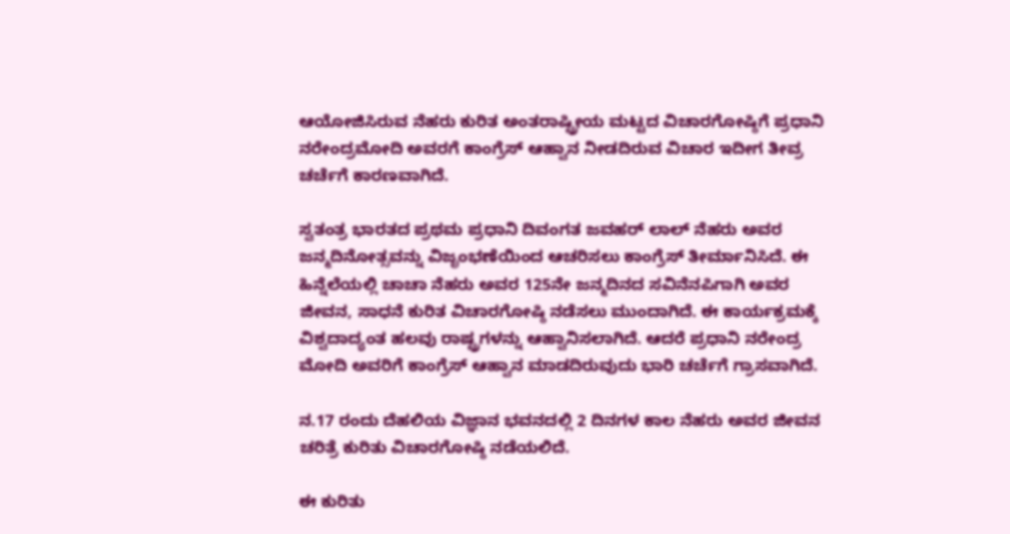ಆಯೋಜಿಸಿರುವ ನೆಹರು ಕುರಿತ ಅಂತರಾಷ್ಟ್ರೀಯ ಮಟ್ಟದ ವಿಚಾರಗೋಷ್ಠಿಗೆ ಪ್ರಧಾನಿ ನರೇಂದ್ರಮೋದಿ ಅವರಗೆ ಕಾಂಗ್ರೆಸ್ ಆಹ್ವಾನ ನೀಡದಿರುವ ವಿಚಾರ ಇದೀಗ ತೀವ್ರ ಚರ್ಚೆಗೆ ಕಾರಣವಾಗಿದೆ.

ಸ್ವತಂತ್ರ ಭಾರತದ ಪ್ರಥಮ ಪ್ರಧಾನಿ ದಿವಂಗತ ಜವಹರ್ ಲಾಲ್ ನೆಹರು ಅವರ ಜನ್ಮದಿನೋತ್ಸವನ್ನು ವಿಜೃಂಭಣೆಯಿಂದ ಆಚರಿಸಲು ಕಾಂಗ್ರೆಸ್ ತೀರ್ಮಾನಿಸಿದೆ. ಈ ಹಿನ್ನೆಲೆಯಲ್ಲಿ ಚಾಚಾ ನೆಹರು ಅವರ 125ನೇ ಜನ್ಮದಿನದ ಸವಿನೆನಪಿಗಾಗಿ ಅವರ ಜೀವನ, ಸಾಧನೆ ಕುರಿತ ವಿಚಾರಗೋಷ್ಠಿ ನಡೆಸಲು ಮುಂದಾಗಿದೆ. ಈ ಕಾರ್ಯಕ್ರಮಕ್ಕೆ ವಿಶ್ವದಾದ್ಯಂತ ಹಲವು ರಾಷ್ಟ್ರಗಳನ್ನು ಆಹ್ವಾನಿಸಲಾಗಿದೆ. ಆದರೆ ಪ್ರಧಾನಿ ನರೇಂದ್ರ ಮೋದಿ ಅವರಿಗೆ ಕಾಂಗ್ರೆಸ್ ಆಹ್ವಾನ ಮಾಡದಿರುವುದು ಭಾರಿ ಚರ್ಚೆಗೆ ಗ್ರಾಸವಾಗಿದೆ.

ನ.17 ರಂದು ದೆಹಲಿಯ ವಿಜ್ಞಾನ ಭವನದಲ್ಲಿ 2 ದಿನಗಳ ಕಾಲ ನೆಹರು ಅವರ ಜೀವನ ಚರಿತ್ರೆ ಕುರಿತು ವಿಚಾರಗೋಷ್ಠಿ ನಡೆಯಲಿದೆ.

ಈ ಕುರಿತು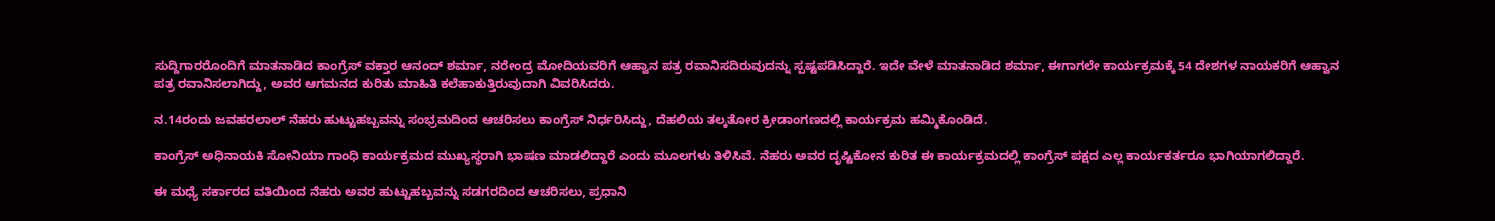ಸುದ್ದಿಗಾರರೊಂದಿಗೆ ಮಾತನಾಡಿದ ಕಾಂಗ್ರೆಸ್ ವಕ್ತಾರ ಆನಂದ್ ಶರ್ಮಾ, ನರೇಂದ್ರ ಮೋದಿಯವರಿಗೆ ಆಹ್ವಾನ ಪತ್ರ ರವಾನಿಸದಿರುವುದನ್ನು ಸ್ಪಷ್ಟಪಡಿಸಿದ್ದಾರೆ. ಇದೇ ವೇಳೆ ಮಾತನಾಡಿದ ಶರ್ಮಾ, ಈಗಾಗಲೇ ಕಾರ್ಯಕ್ರಮಕ್ಕೆ 54 ದೇಶಗಳ ನಾಯಕರಿಗೆ ಆಹ್ವಾನ ಪತ್ರ ರವಾನಿಸಲಾಗಿದ್ದು, ಅವರ ಆಗಮನದ ಕುರಿತು ಮಾಹಿತಿ ಕಲೆಹಾಕುತ್ತಿರುವುದಾಗಿ ವಿವರಿಸಿದರು.

ನ.14ರಂದು ಜವಹರಲಾಲ್ ನೆಹರು ಹುಟ್ಟುಹಬ್ಬವನ್ನು ಸಂಭ್ರಮದಿಂದ ಆಚರಿಸಲು ಕಾಂಗ್ರೆಸ್ ನಿರ್ಧರಿಸಿದ್ದು, ದೆಹಲಿಯ ತಲ್ಕತೋರ ಕ್ರೀಡಾಂಗಣದಲ್ಲಿ ಕಾರ್ಯಕ್ರಮ ಹಮ್ಮಿಕೊಂಡಿದೆ.

ಕಾಂಗ್ರೆಸ್ ಅಧಿನಾಯಕಿ ಸೋನಿಯಾ ಗಾಂಧಿ ಕಾರ್ಯಕ್ರಮದ ಮುಖ್ಯಸ್ಥರಾಗಿ ಭಾಷಣ ಮಾಡಲಿದ್ದಾರೆ ಎಂದು ಮೂಲಗಳು ತಿಳಿಸಿವೆ. ನೆಹರು ಅವರ ದೃಷ್ಟಿಕೋನ ಕುರಿತ ಈ ಕಾರ್ಯಕ್ರಮದಲ್ಲಿ ಕಾಂಗ್ರೆಸ್ ಪಕ್ಷದ ಎಲ್ಲ ಕಾರ್ಯಕರ್ತರೂ ಭಾಗಿಯಾಗಲಿದ್ದಾರೆ.

ಈ ಮಧ್ಯೆ ಸರ್ಕಾರದ ವತಿಯಿಂದ ನೆಹರು ಅವರ ಹುಟ್ಟುಹಬ್ಬವನ್ನು ಸಡಗರದಿಂದ ಆಚರಿಸಲು, ಪ್ರಧಾನಿ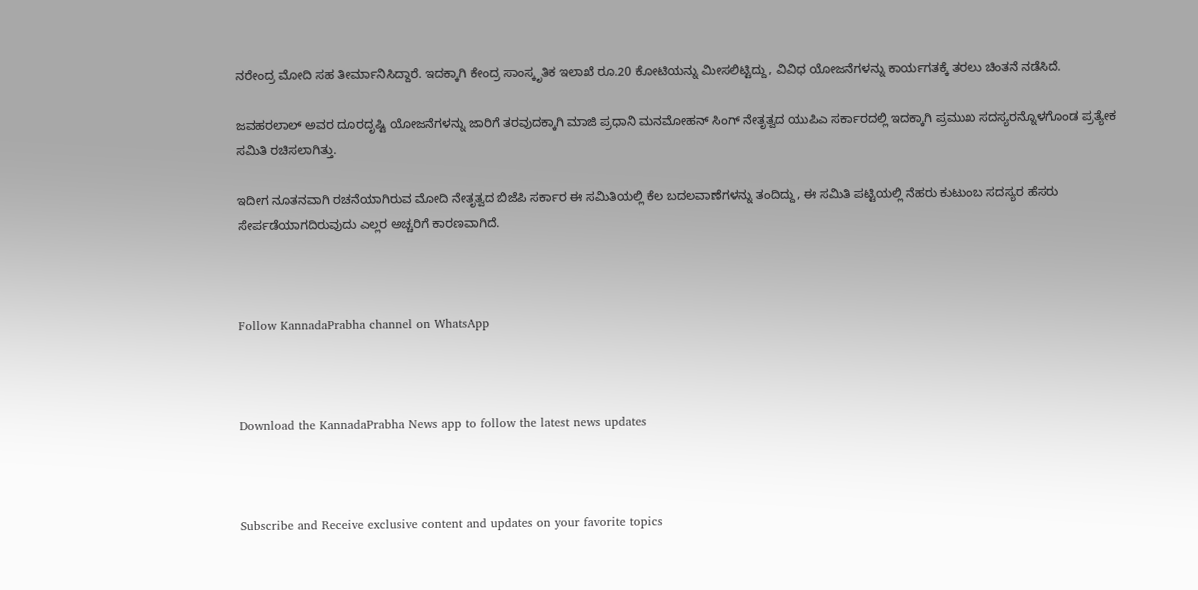ನರೇಂದ್ರ ಮೋದಿ ಸಹ ತೀರ್ಮಾನಿಸಿದ್ದಾರೆ. ಇದಕ್ಕಾಗಿ ಕೇಂದ್ರ ಸಾಂಸ್ಕೃತಿಕ ಇಲಾಖೆ ರೂ.20 ಕೋಟಿಯನ್ನು ಮೀಸಲಿಟ್ಟಿದ್ದು, ವಿವಿಧ ಯೋಜನೆಗಳನ್ನು ಕಾರ್ಯಗತಕ್ಕೆ ತರಲು ಚಿಂತನೆ ನಡೆಸಿದೆ.

ಜವಹರಲಾಲ್ ಅವರ ದೂರದೃಷ್ಟಿ ಯೋಜನೆಗಳನ್ನು ಜಾರಿಗೆ ತರವುದಕ್ಕಾಗಿ ಮಾಜಿ ಪ್ರಧಾನಿ ಮನಮೋಹನ್ ಸಿಂಗ್ ನೇತೃತ್ವದ ಯುಪಿಎ ಸರ್ಕಾರದಲ್ಲಿ ಇದಕ್ಕಾಗಿ ಪ್ರಮುಖ ಸದಸ್ಯರನ್ನೊಳಗೊಂಡ ಪ್ರತ್ಯೇಕ ಸಮಿತಿ ರಚಿಸಲಾಗಿತ್ತು.

ಇದೀಗ ನೂತನವಾಗಿ ರಚನೆಯಾಗಿರುವ ಮೋದಿ ನೇತೃತ್ವದ ಬಿಜೆಪಿ ಸರ್ಕಾರ ಈ ಸಮಿತಿಯಲ್ಲಿ ಕೆಲ ಬದಲವಾಣೆಗಳನ್ನು ತಂದಿದ್ದು, ಈ ಸಮಿತಿ ಪಟ್ಟಿಯಲ್ಲಿ ನೆಹರು ಕುಟುಂಬ ಸದಸ್ಯರ ಹೆಸರು ಸೇರ್ಪಡೆಯಾಗದಿರುವುದು ಎಲ್ಲರ ಅಚ್ಚರಿಗೆ ಕಾರಣವಾಗಿದೆ.



Follow KannadaPrabha channel on WhatsApp



Download the KannadaPrabha News app to follow the latest news updates



Subscribe and Receive exclusive content and updates on your favorite topics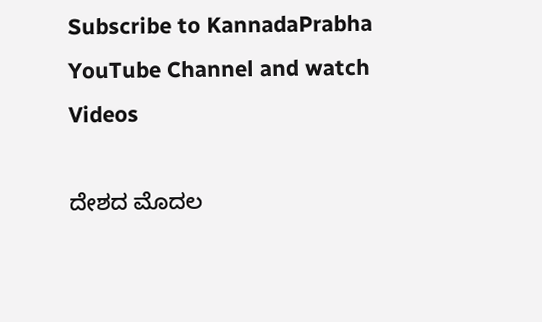Subscribe to KannadaPrabha YouTube Channel and watch Videos

ದೇಶದ ಮೊದಲ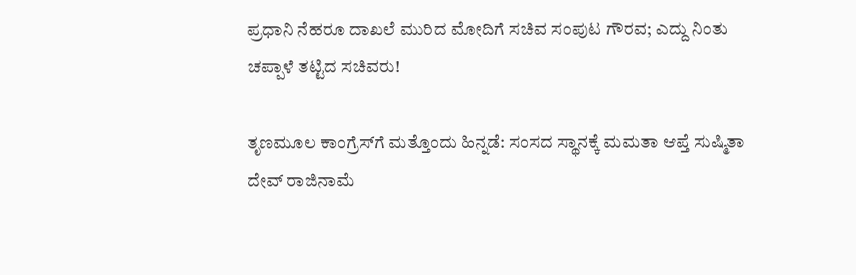ಪ್ರಧಾನಿ ನೆಹರೂ ದಾಖಲೆ ಮುರಿದ ಮೋದಿಗೆ ಸಚಿವ ಸಂಪುಟ ಗೌರವ; ಎದ್ದು ನಿಂತು ಚಪ್ಪಾಳೆ ತಟ್ಟಿದ ಸಚಿವರು!

ತೃಣಮೂಲ ಕಾಂಗ್ರೆಸ್‌ಗೆ ಮತ್ತೊಂದು ಹಿನ್ನಡೆ: ಸಂಸದ ಸ್ಥಾನಕ್ಕೆ ಮಮತಾ ಆಪ್ತೆ ಸುಷ್ಮಿತಾ ದೇವ್ ರಾಜಿನಾಮೆ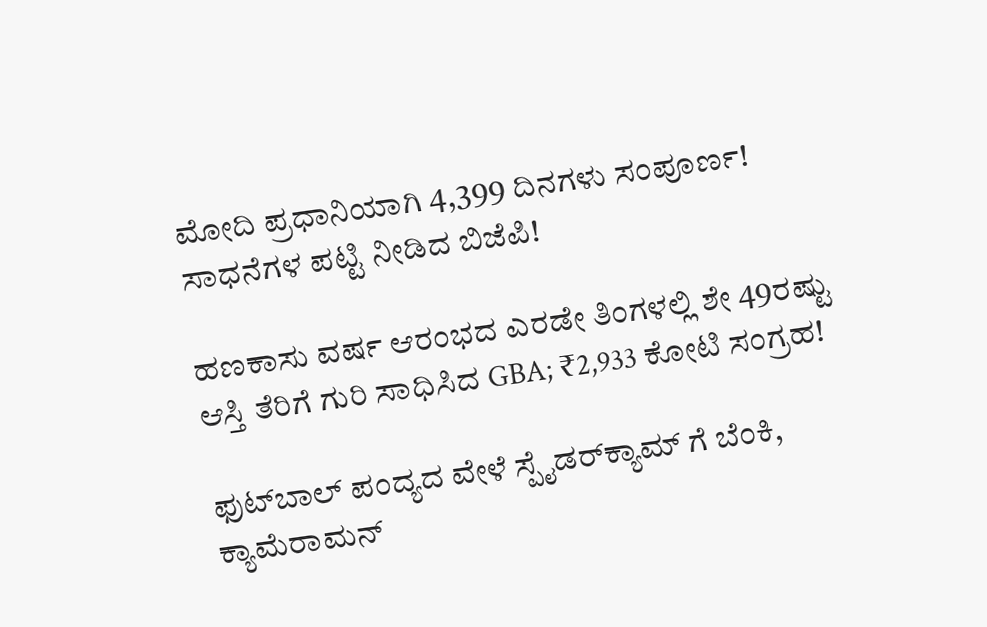ಮೋದಿ ಪ್ರಧಾನಿಯಾಗಿ 4,399 ದಿನಗಳು ಸಂಪೂರ್ಣ! ಸಾಧನೆಗಳ ಪಟ್ಟಿ ನೀಡಿದ ಬಿಜೆಪಿ!

ಹಣಕಾಸು ವರ್ಷ ಆರಂಭದ ಎರಡೇ ತಿಂಗಳಲ್ಲಿ ಶೇ 49ರಷ್ಟು ಆಸ್ತಿ ತೆರಿಗೆ ಗುರಿ ಸಾಧಿಸಿದ GBA; ₹2,933 ಕೋಟಿ ಸಂಗ್ರಹ!

ಫುಟ್‌ಬಾಲ್ ಪಂದ್ಯದ ವೇಳೆ ಸ್ಪೈಡರ್‌ಕ್ಯಾಮ್ ಗೆ ಬೆಂಕಿ, ಕ್ಯಾಮೆರಾಮನ್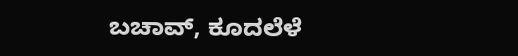ಬಚಾವ್, ಕೂದಲೆಳೆ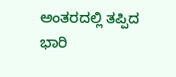ಅಂತರದಲ್ಲಿ ತಪ್ಪಿದ ಭಾರಿ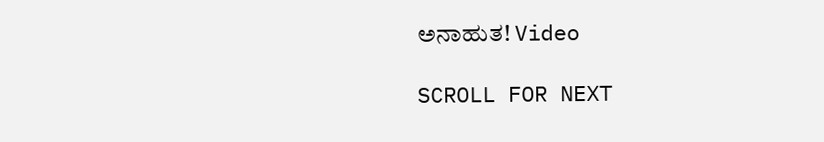ಅನಾಹುತ! Video

SCROLL FOR NEXT